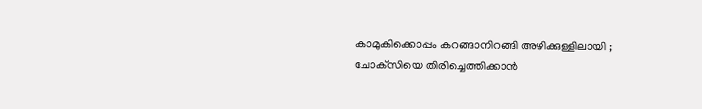കാമുകിക്കൊപ്പം കറങ്ങാനിറങ്ങി അഴിക്കുള്ളിലായി ; ചോക്‌സിയെ തിരിച്ചെത്തിക്കാന്‍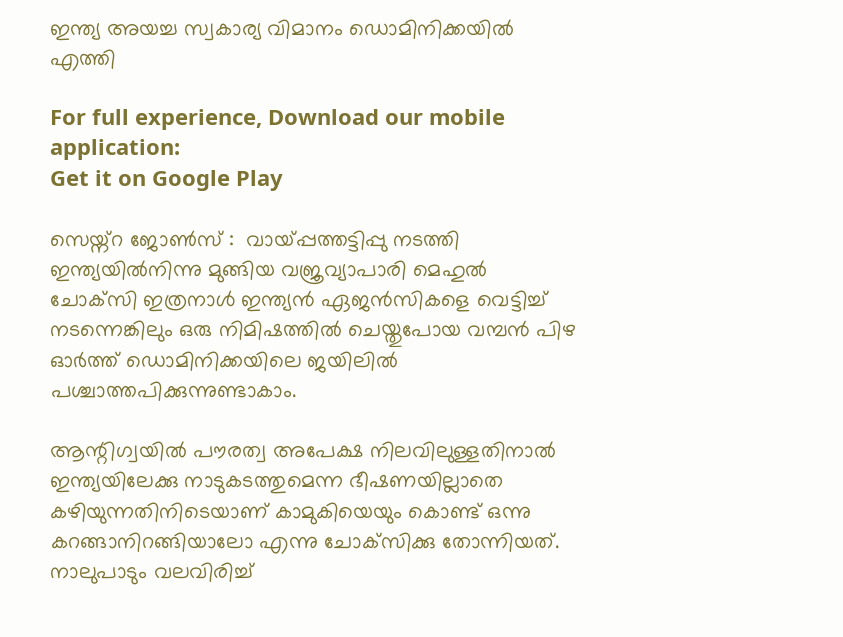ഇന്ത്യ അയച്ച സ്വകാര്യ വിമാനം ഡൊമിനിക്കയില്‍ എത്തി

For full experience, Download our mobile application:
Get it on Google Play

സെയ്ന്റ ജോൺസ് :  വായ്‌പ്പത്തട്ടിപ്പു നടത്തി ഇന്ത്യയില്‍നിന്നു മുങ്ങിയ വജ്രവ്യാപാരി മെഹുല്‍ ചോക്‌സി ഇത്രനാള്‍ ഇന്ത്യന്‍ ഏജന്‍സികളെ വെട്ടിച്ച് നടന്നെങ്കിലും ഒരു നിമിഷത്തില്‍ ചെയ്തുപോയ വമ്പന്‍ പിഴ ഓര്‍ത്ത് ഡൊമിനിക്കയിലെ ജയിലില്‍ പശ്ചാത്തപിക്കുന്നുണ്ടാകാം.

ആന്റിഗ്വയില്‍ പൗരത്വ അപേക്ഷ നിലവിലുള്ളതിനാല്‍ ഇന്ത്യയിലേക്കു നാടുകടത്തുമെന്ന ഭീഷണയില്ലാതെ കഴിയുന്നതിനിടെയാണ് കാമുകിയെയും കൊണ്ട് ഒന്നു കറങ്ങാനിറങ്ങിയാലോ എന്നു ചോക്‌സിക്കു തോന്നിയത്. നാലുപാടും വലവിരിച്ച്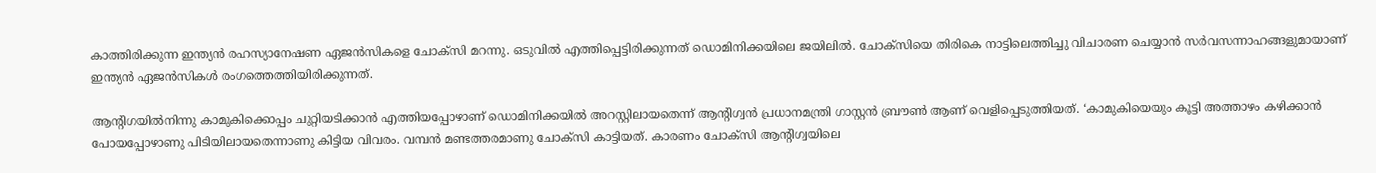കാത്തിരിക്കുന്ന ഇന്ത്യന്‍ രഹസ്യാനേഷണ ഏജന്‍സികളെ ചോക്‌സി മറന്നു. ഒടുവില്‍ എത്തിപ്പെട്ടിരിക്കുന്നത് ഡൊമിനിക്കയിലെ ജയിലില്‍. ചോക്‌സിയെ തിരികെ നാട്ടിലെത്തിച്ചു വിചാരണ ചെയ്യാന്‍ സര്‍വസന്നാഹങ്ങളുമായാണ് ഇന്ത്യന്‍ ഏജന്‍സികള്‍ രംഗത്തെത്തിയിരിക്കുന്നത്.

ആന്റിഗയില്‍നിന്നു കാമുകിക്കൊപ്പം ചുറ്റിയടിക്കാന്‍ എത്തിയപ്പോഴാണ് ഡൊമിനിക്കയില്‍ അറസ്റ്റിലായതെന്ന് ആന്റിഗ്വന്‍ പ്രധാനമന്ത്രി ഗാസ്റ്റന്‍ ബ്രൗണ്‍ ആണ് വെളിപ്പെടുത്തിയത്. ‘കാമുകിയെയും കൂട്ടി അത്താഴം കഴിക്കാന്‍ പോയപ്പോഴാണു പിടിയിലായതെന്നാണു കിട്ടിയ വിവരം. വമ്പന്‍ മണ്ടത്തരമാണു ചോക്‌സി കാട്ടിയത്. കാരണം ചോക്‌സി ആന്റിഗ്വയിലെ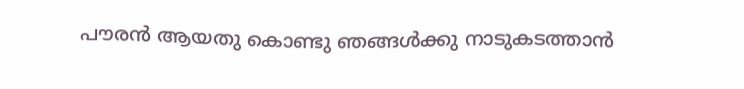പൗരന്‍ ആയതു കൊണ്ടു ഞങ്ങള്‍ക്കു നാടുകടത്താന്‍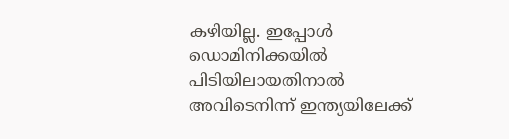കഴിയില്ല. ഇപ്പോള്‍ ഡൊമിനിക്കയില്‍ പിടിയിലായതിനാല്‍ അവിടെനിന്ന് ഇന്ത്യയിലേക്ക്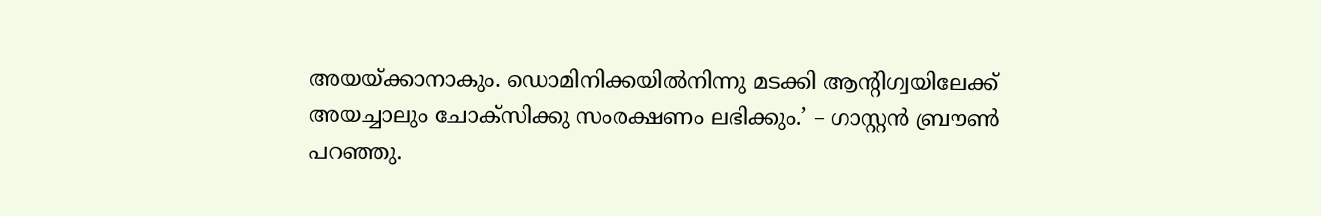അയയ്ക്കാനാകും. ഡൊമിനിക്കയില്‍നിന്നു മടക്കി ആന്റിഗ്വയിലേക്ക് അയച്ചാലും ചോക്‌സിക്കു സംരക്ഷണം ലഭിക്കും.’ – ഗാസ്റ്റന്‍ ബ്രൗണ്‍ പറഞ്ഞു.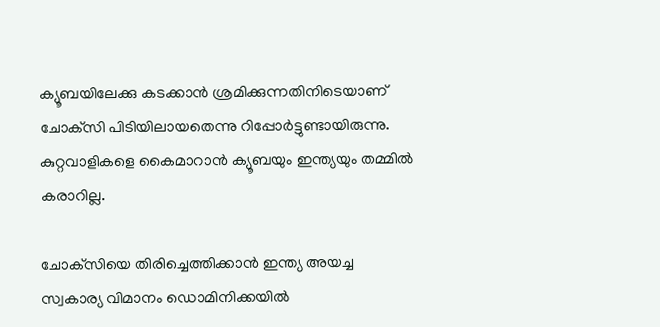ക്യൂബയിലേക്കു കടക്കാന്‍ ശ്രമിക്കുന്നതിനിടെയാണ് ചോക്‌സി പിടിയിലായതെന്നു റിപ്പോര്‍ട്ടുണ്ടായിരുന്നു. കുറ്റവാളികളെ കൈമാറാന്‍ ക്യൂബയും ഇന്ത്യയും തമ്മില്‍ കരാറില്ല.

ചോക്‌സിയെ തിരിച്ചെത്തിക്കാന്‍ ഇന്ത്യ അയച്ച സ്വകാര്യ വിമാനം ഡൊമിനിക്കയില്‍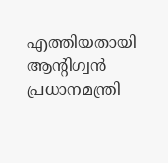എത്തിയതായി ആന്റിഗ്വന്‍ പ്രധാനമന്ത്രി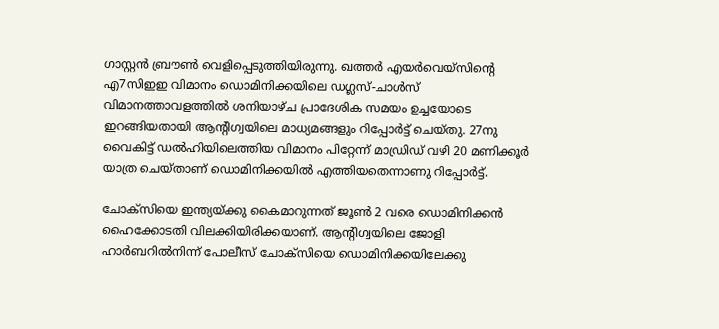ഗാസ്റ്റന്‍ ബ്രൗണ്‍ വെളിപ്പെടുത്തിയിരുന്നു. ഖത്തര്‍ എയര്‍‌വെയ്‌സിന്റെ എ7സിഇഇ വിമാനം ഡൊമിനിക്കയിലെ ഡഗ്ലസ്-ചാള്‍സ് വിമാനത്താവളത്തില്‍ ശനിയാഴ്ച പ്രാദേശിക സമയം ഉച്ചയോടെ ഇറങ്ങിയതായി ആന്റിഗ്വയിലെ മാധ്യമങ്ങളും റിപ്പോര്‍ട്ട് ചെയ്തു. 27നു വൈകിട്ട് ഡല്‍ഹിയിലെത്തിയ വിമാനം പിറ്റേന്ന് മാഡ്രിഡ് വഴി 20 മണിക്കൂര്‍ യാത്ര ചെയ്താണ് ഡൊമിനിക്കയില്‍ എത്തിയതെന്നാണു റിപ്പോര്‍ട്ട്.

ചോക്‌സിയെ ഇന്ത്യയ്ക്കു കൈമാറുന്നത് ജൂണ്‍ 2 വരെ ഡൊമിനിക്കന്‍ ഹൈക്കോടതി വിലക്കിയിരിക്കയാണ്. ആന്റിഗ്വയിലെ ജോളി ഹാര്‍ബറില്‍നിന്ന് പോലീസ് ചോക്‌സിയെ ഡൊമിനിക്കയിലേക്കു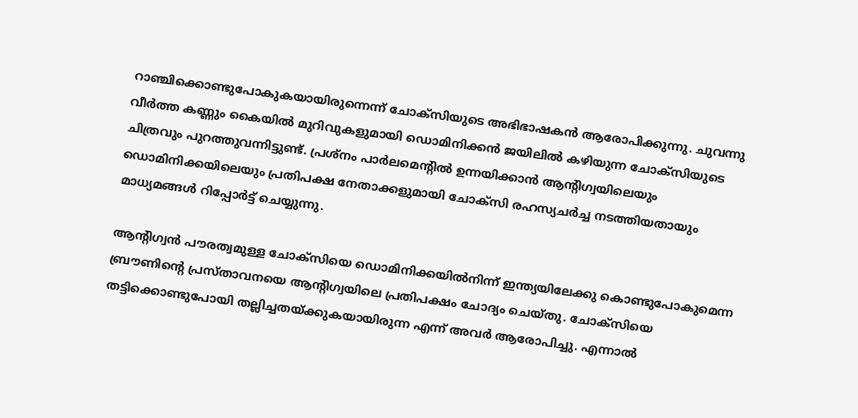റാഞ്ചിക്കൊണ്ടുപോകുകയായിരുന്നെന്ന് ചോക്‌സിയുടെ അഭിഭാഷകന്‍ ആരോപിക്കുന്നു. ചുവന്നു വീര്‍ത്ത കണ്ണും കൈയില്‍ മുറിവുകളുമായി ഡൊമിനിക്കന്‍ ജയിലില്‍ കഴിയുന്ന ചോക്‌സിയുടെ ചിത്രവും പുറത്തുവന്നിട്ടുണ്ട്. പ്രശ്‌നം പാര്‍ലമെന്റില്‍ ഉന്നയിക്കാന്‍ ആന്റിഗ്വയിലെയും ഡൊമിനിക്കയിലെയും പ്രതിപക്ഷ നേതാക്കളുമായി ചോക്സി രഹസ്യചര്‍ച്ച നടത്തിയതായും മാധ്യമങ്ങള്‍ റിപ്പോര്‍ട്ട് ചെയ്യുന്നു.

ആന്റിഗ്വന്‍ പൗരത്വമുള്ള ചോക്‌സിയെ ഡൊമിനിക്കയില്‍നിന്ന് ഇന്ത്യയിലേക്കു കൊണ്ടുപോകുമെന്ന ബ്രൗണിന്റെ പ്രസ്താവനയെ ആന്റിഗ്വയിലെ പ്രതിപക്ഷം ചോദ്യം ചെയ്തു. ചോക്‌സിയെ തട്ടിക്കൊണ്ടുപോയി തല്ലിച്ചതയ്ക്കുകയായിരുന്ന എന്ന് അവര്‍ ആരോപിച്ചു. എന്നാല്‍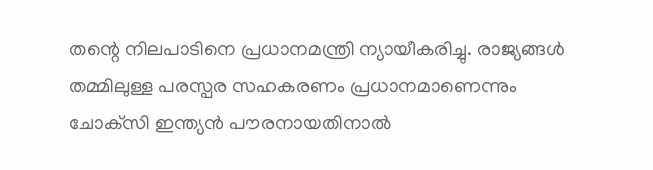തന്റെ നിലപാടിനെ പ്രധാനമന്ത്രി ന്യായീകരിച്ചു. രാജ്യങ്ങള്‍ തമ്മിലുള്ള പരസ്പര സഹകരണം പ്രധാനമാണെന്നും ചോക്‌സി ഇന്ത്യന്‍ പൗരനായതിനാല്‍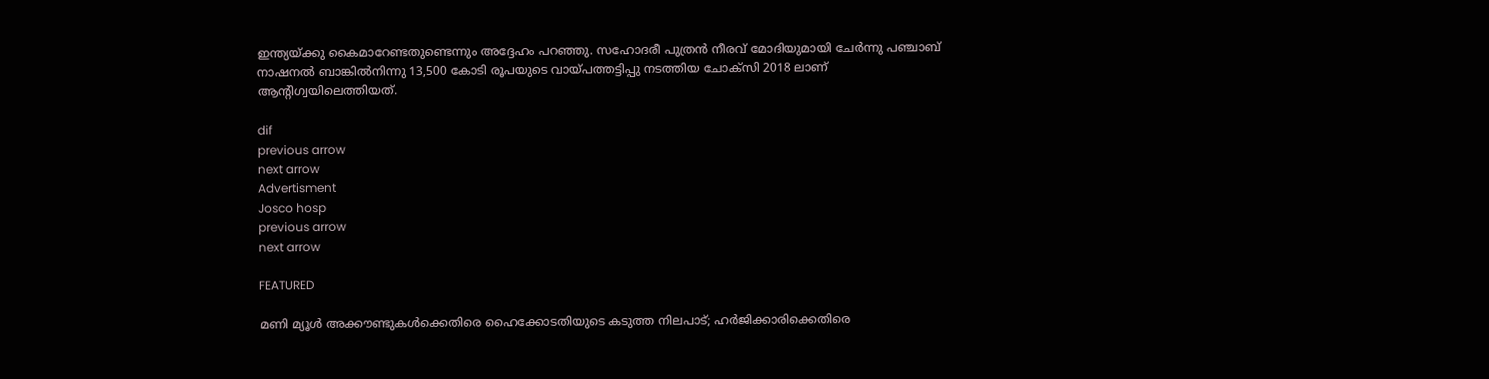ഇന്ത്യയ്ക്കു കൈമാറേണ്ടതുണ്ടെന്നും അദ്ദേഹം പറഞ്ഞു. സഹോദരീ പുത്രന്‍ നീരവ് മോദിയുമായി ചേര്‍ന്നു പഞ്ചാബ് നാഷനല്‍ ബാങ്കില്‍നിന്നു 13,500 കോടി രൂപയുടെ വായ്പത്തട്ടിപ്പു നടത്തിയ ചോക്‌സി 2018 ലാണ് ആന്റിഗ്വയിലെത്തിയത്.

dif
previous arrow
next arrow
Advertisment
Josco hosp
previous arrow
next arrow

FEATURED

മണി മ്യൂൾ അക്കൗണ്ടുകൾക്കെതിരെ ഹൈക്കോടതിയുടെ കടുത്ത നിലപാട്; ഹർജിക്കാരിക്കെതിരെ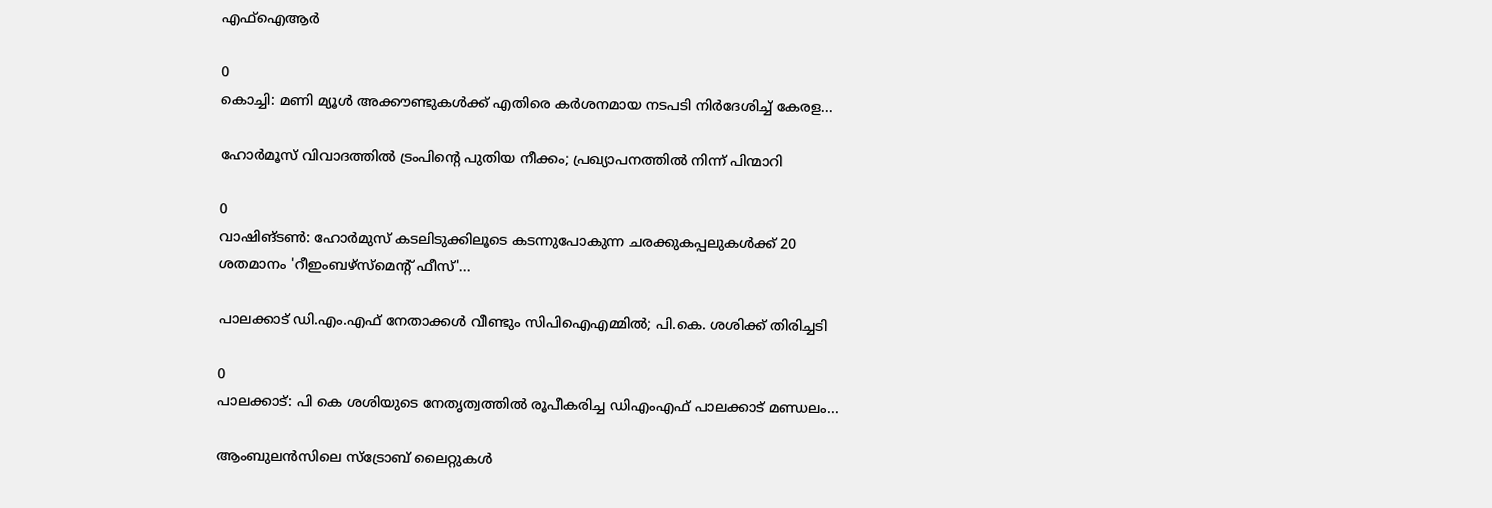എഫ്‌ഐആർ

0
കൊച്ചി: മണി മ്യൂള്‍ അക്കൗണ്ടുകള്‍ക്ക് എതിരെ കര്‍ശനമായ നടപടി നിര്‍ദേശിച്ച് കേരള...

ഹോർമൂസ് വിവാദത്തിൽ ട്രംപിന്റെ പുതിയ നീക്കം; പ്രഖ്യാപനത്തിൽ നിന്ന് പിന്മാറി

0
വാഷിങ്ടൺ: ഹോർമുസ് കടലിടുക്കിലൂടെ കടന്നുപോകുന്ന ചരക്കുകപ്പലുകൾക്ക് 20 ശതമാനം 'റീഇംബഴ്‌സ്‌മെന്റ് ഫീസ്'...

പാലക്കാട് ഡി.എം.എഫ് നേതാക്കൾ വീണ്ടും സിപിഐഎമ്മിൽ; പി.കെ. ശശിക്ക് തിരിച്ചടി

0
പാലക്കാട്: പി കെ ശശിയുടെ നേതൃത്വത്തില്‍ രൂപീകരിച്ച ഡിഎംഎഫ് പാലക്കാട് മണ്ഡലം...

ആംബുലൻസിലെ സ്ട്രോബ് ലൈറ്റുകൾ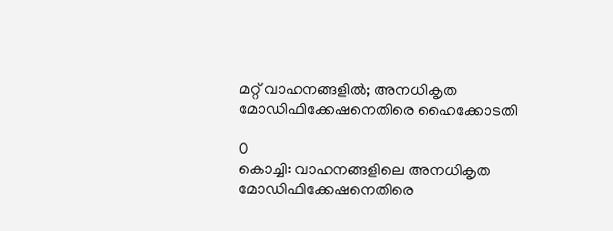മറ്റ് വാഹനങ്ങളിൽ; അനധികൃത മോഡിഫിക്കേഷനെതിരെ ഹൈക്കോടതി

0
കൊച്ചി: വാഹനങ്ങളിലെ അനധികൃത മോഡിഫിക്കേഷനെതിരെ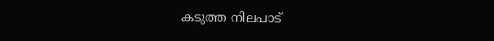കടുത്ത നിലപാട്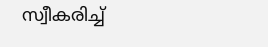സ്വീകരിച്ച്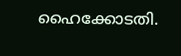ഹൈക്കോടതി.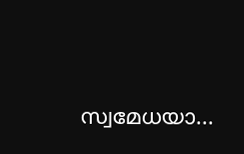സ്വമേധയാ...